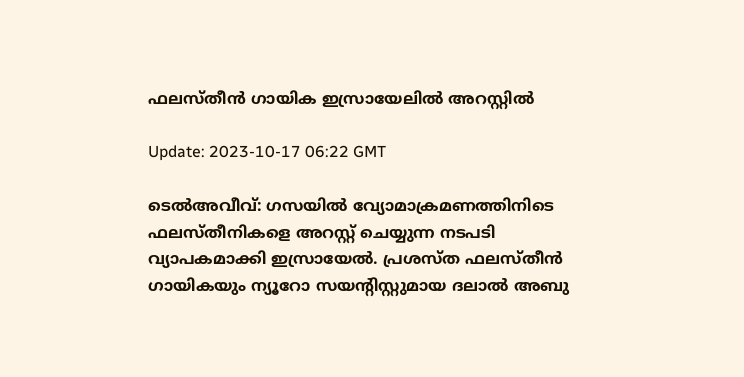ഫലസ്തീന്‍ ഗായിക ഇസ്രായേലില്‍ അറസ്റ്റില്‍

Update: 2023-10-17 06:22 GMT

ടെല്‍അവീവ്: ഗസയില്‍ വ്യോമാക്രമണത്തിനിടെ ഫലസ്തീനികളെ അറസ്റ്റ് ചെയ്യുന്ന നടപടി വ്യാപകമാക്കി ഇസ്രായേല്‍. പ്രശസ്ത ഫലസ്തീന്‍ ഗായികയും ന്യൂറോ സയന്റിസ്റ്റുമായ ദലാല്‍ അബു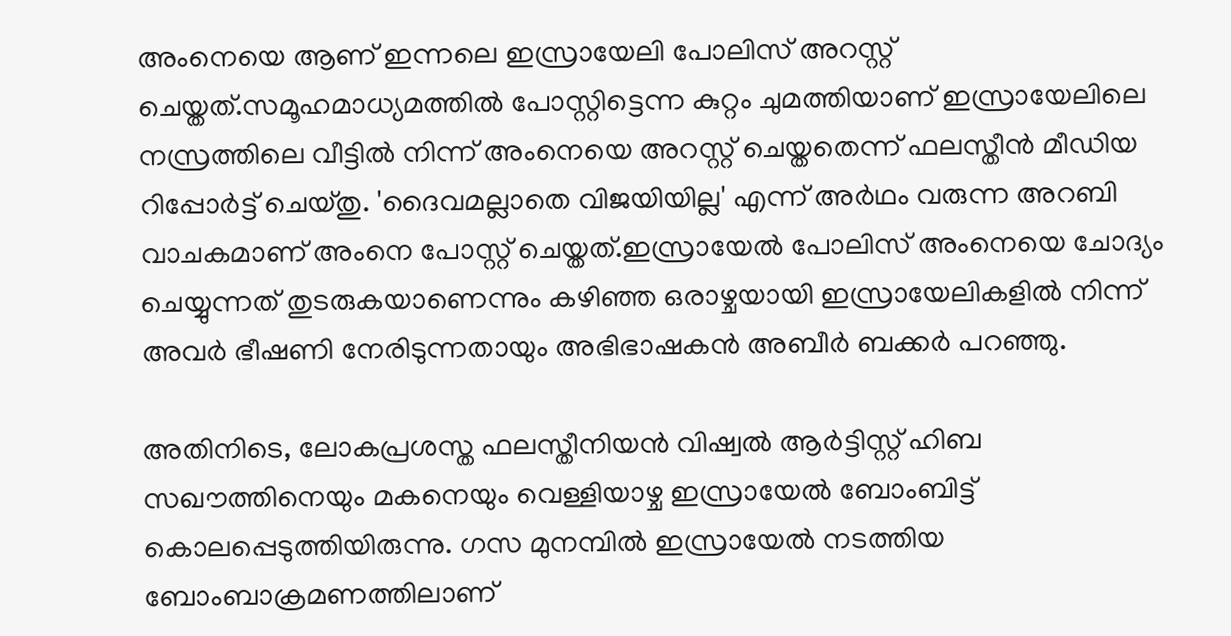അംനെയെ ആണ് ഇന്നലെ ഇസ്രായേലി പോലിസ് അറസ്റ്റ് ചെയ്തത്.സമൂഹമാധ്യമത്തില്‍ പോസ്റ്റിട്ടെന്ന കുറ്റം ചുമത്തിയാണ് ഇസ്രായേലിലെ നസ്രത്തിലെ വീട്ടില്‍ നിന്ന് അംനെയെ അറസ്റ്റ് ചെയ്തതെന്ന് ഫലസ്തീന്‍ മീഡിയ റിപ്പോര്‍ട്ട് ചെയ്തു. 'ദൈവമല്ലാതെ വിജയിയില്ല' എന്ന് അര്‍ഥം വരുന്ന അറബി വാചകമാണ് അംനെ പോസ്റ്റ് ചെയ്തത്.ഇസ്രായേല്‍ പോലിസ് അംനെയെ ചോദ്യം ചെയ്യുന്നത് തുടരുകയാണെന്നും കഴിഞ്ഞ ഒരാഴ്ചയായി ഇസ്രായേലികളില്‍ നിന്ന് അവര്‍ ഭീഷണി നേരിടുന്നതായും അഭിഭാഷകന്‍ അബീര്‍ ബക്കര്‍ പറഞ്ഞു.

അതിനിടെ, ലോകപ്രശസ്ത ഫലസ്തീനിയന്‍ വിഷ്വല്‍ ആര്‍ട്ടിസ്റ്റ് ഹിബ സഖൗത്തിനെയും മകനെയും വെള്ളിയാഴ്ച ഇസ്രായേല്‍ ബോംബിട്ട് കൊലപ്പെടുത്തിയിരുന്നു. ഗസ മുനമ്പില്‍ ഇസ്രായേല്‍ നടത്തിയ ബോംബാക്രമണത്തിലാണ്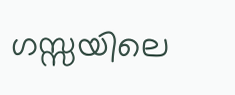ഗസ്സയിലെ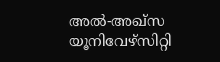അല്‍-അഖ്സ യൂനിവേഴ്സിറ്റി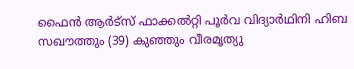ഫൈന്‍ ആര്‍ട്സ് ഫാക്കല്‍റ്റി പൂര്‍വ വിദ്യാര്‍ഥിനി ഹിബ സഖൗത്തും (39) കുഞ്ഞും വീരമൃത്യു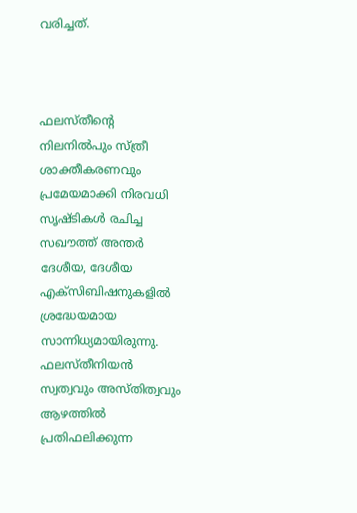വരിച്ചത്.



ഫലസ്തീന്റെ നിലനില്‍പും സ്ത്രീ ശാക്തീകരണവും പ്രമേയമാക്കി നിരവധി സൃഷ്ടികള്‍ രചിച്ച സഖൗത്ത് അന്തര്‍ ദേശീയ, ദേശീയ എക്‌സിബിഷനുകളില്‍ ശ്രദ്ധേയമായ സാന്നിധ്യമായിരുന്നു. ഫലസ്തീനിയന്‍ സ്വത്വവും അസ്തിത്വവും ആഴത്തില്‍ പ്രതിഫലിക്കുന്ന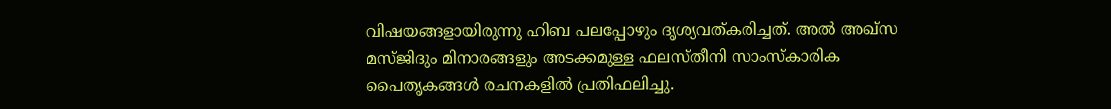വിഷയങ്ങളായിരുന്നു ഹിബ പലപ്പോഴും ദൃശ്യവത്കരിച്ചത്. അല്‍ അഖ്‌സ മസ്ജിദും മിനാരങ്ങളും അടക്കമുള്ള ഫലസ്തീനി സാംസ്‌കാരിക പൈതൃകങ്ങള്‍ രചനകളില്‍ പ്രതിഫലിച്ചു.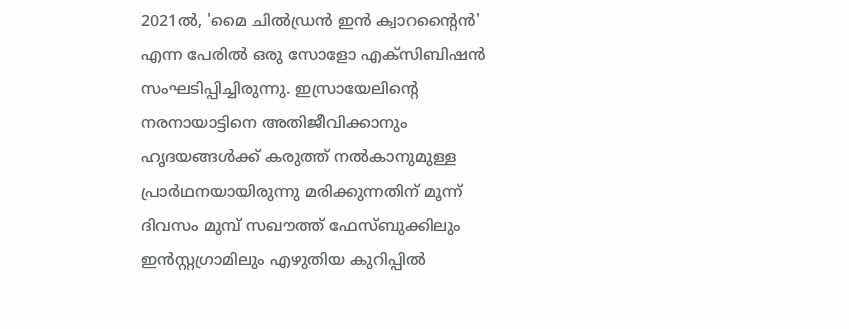2021ല്‍, 'മൈ ചില്‍ഡ്രന്‍ ഇന്‍ ക്വാറന്റൈന്‍' എന്ന പേരില്‍ ഒരു സോളോ എക്‌സിബിഷന്‍ സംഘടിപ്പിച്ചിരുന്നു. ഇസ്രായേലിന്റെ നരനായാട്ടിനെ അതിജീവിക്കാനും ഹൃദയങ്ങള്‍ക്ക് കരുത്ത് നല്‍കാനുമുള്ള പ്രാര്‍ഥനയായിരുന്നു മരിക്കുന്നതിന് മൂന്ന് ദിവസം മുമ്പ് സഖൗത്ത് ഫേസ്ബുക്കിലും ഇന്‍സ്റ്റഗ്രാമിലും എഴുതിയ കുറിപ്പില്‍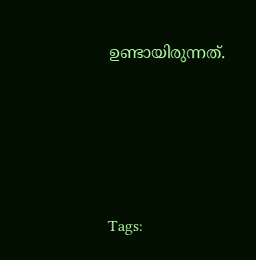ഉണ്ടായിരുന്നത്.






Tags: